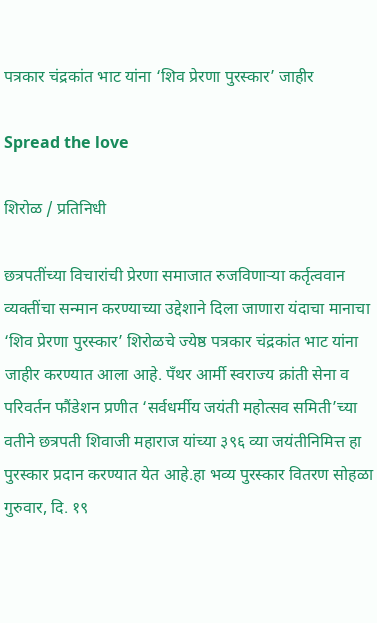पत्रकार चंद्रकांत भाट यांना ‘शिव प्रेरणा पुरस्कार’ जाहीर

Spread the love

शिरोळ / प्रतिनिधी

छत्रपतींच्या विचारांची प्रेरणा समाजात रुजविणाऱ्या कर्तृत्ववान व्यक्तींचा सन्मान करण्याच्या उद्देशाने दिला जाणारा यंदाचा मानाचा ‘शिव प्रेरणा पुरस्कार’ शिरोळचे ज्येष्ठ पत्रकार चंद्रकांत भाट यांना जाहीर करण्यात आला आहे. पँथर आर्मी स्वराज्य क्रांती सेना व परिवर्तन फौंडेशन प्रणीत ‘सर्वधर्मीय जयंती महोत्सव समिती’च्या वतीने छत्रपती शिवाजी महाराज यांच्या ३९६ व्या जयंतीनिमित्त हा पुरस्कार प्रदान करण्यात येत आहे.हा भव्य पुरस्कार वितरण सोहळा गुरुवार, दि. १९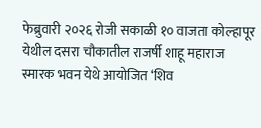फेब्रुवारी २०२६ रोजी सकाळी १० वाजता कोल्हापूर येथील दसरा चौकातील राजर्षी शाहू महाराज स्मारक भवन येथे आयोजित ‘शिव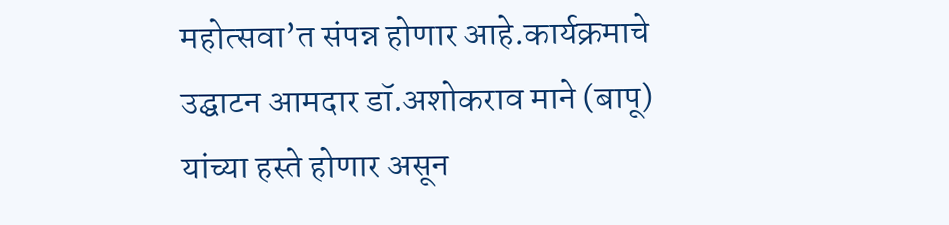महोत्सवा’त संपन्न होणार आहे.कार्यक्रमाचे उद्घाटन आमदार डॉ.अशोकराव माने (बापू) यांच्या हस्ते होणार असून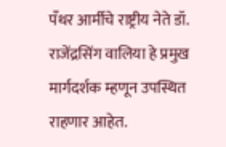पँथर आर्मीचे राष्ट्रीय नेते डॉ. राजेंद्रसिंग वालिया हे प्रमुख मार्गदर्शक म्हणून उपस्थित राहणार आहेत.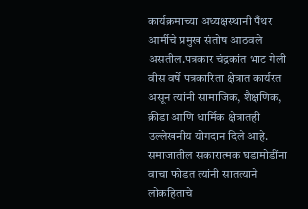कार्यक्रमाच्या अध्यक्षस्थानी पँथर आर्मीचे प्रमुख संतोष आठवले असतील.पत्रकार चंद्रकांत भाट गेली वीस वर्षे पत्रकारिता क्षेत्रात कार्यरत असून त्यांनी सामाजिक, शैक्षणिक, क्रीडा आणि धार्मिक क्षेत्रातही उल्लेखनीय योगदान दिले आहे. समाजातील सकारात्मक घडामोडींना वाचा फोडत त्यांनी सातत्याने लोकहिताचे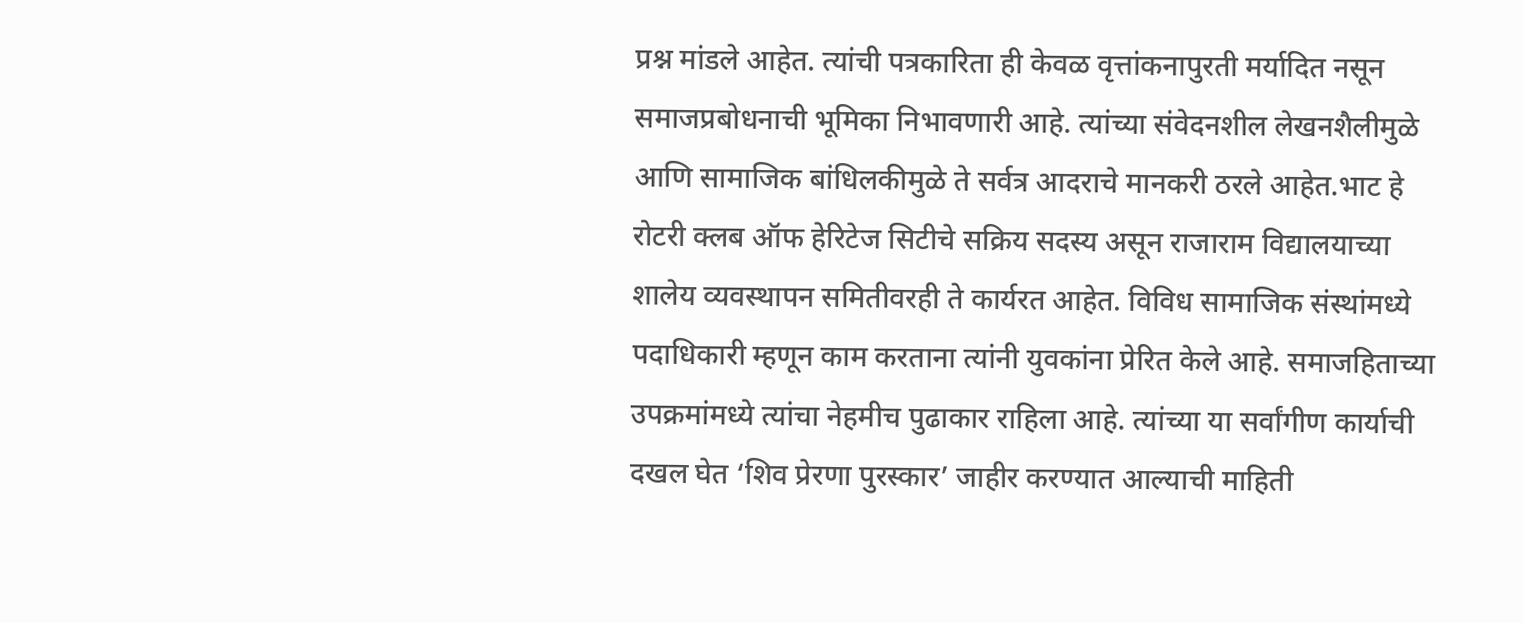प्रश्न मांडले आहेत. त्यांची पत्रकारिता ही केवळ वृत्तांकनापुरती मर्यादित नसून समाजप्रबोधनाची भूमिका निभावणारी आहे. त्यांच्या संवेदनशील लेखनशैलीमुळे आणि सामाजिक बांधिलकीमुळे ते सर्वत्र आदराचे मानकरी ठरले आहेत.भाट हे रोटरी क्लब ऑफ हेरिटेज सिटीचे सक्रिय सदस्य असून राजाराम विद्यालयाच्या शालेय व्यवस्थापन समितीवरही ते कार्यरत आहेत. विविध सामाजिक संस्थांमध्ये पदाधिकारी म्हणून काम करताना त्यांनी युवकांना प्रेरित केले आहे. समाजहिताच्या उपक्रमांमध्ये त्यांचा नेहमीच पुढाकार राहिला आहे. त्यांच्या या सर्वांगीण कार्याची दखल घेत ‘शिव प्रेरणा पुरस्कार’ जाहीर करण्यात आल्याची माहिती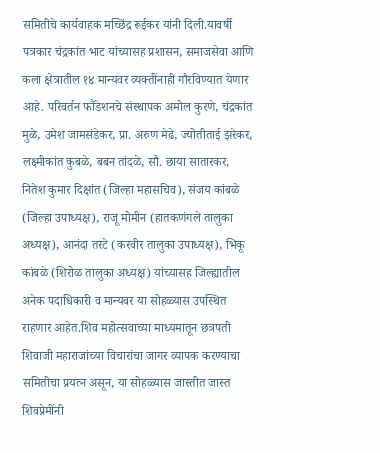समितीचे कार्यवाहक मच्छिंद्र रूईकर यांनी दिली.यावर्षी पत्रकार चंद्रकांत भाट यांच्यासह प्रशासन, समाजसेवा आणि कला क्षेत्रातील १४ मान्यवर व्यक्तींनाही गौरविण्यात येणार आहे. परिवर्तन फौंडेशनचे संस्थापक अमोल कुरणे, चंद्रकांत मुळे, उमेश जामसंडेकर, प्रा. अरुण मेढे, ज्योतीताई झरेकर, लक्ष्मीकांत कुबळे, बबन तांदळे, सौ. छाया सातारकर, नितेश कुमार दिक्षांत (जिल्हा महासचिव), संजय कांबळे (जिल्हा उपाध्यक्ष), राजू मोमीन (हातकणंगले तालुका अध्यक्ष), आनंदा तरटे (करवीर तालुका उपाध्यक्ष), भिकू कांबळे (शिरोळ तालुका अध्यक्ष) यांच्यासह जिल्ह्यातील अनेक पदाधिकारी व मान्यवर या सोहळ्यास उपस्थित राहणार आहेत.शिव महोत्सवाच्या माध्यमातून छत्रपती शिवाजी महाराजांच्या विचारांचा जागर व्यापक करण्याचा समितीचा प्रयत्न असून, या सोहळ्यास जास्तीत जास्त शिवप्रेमींनी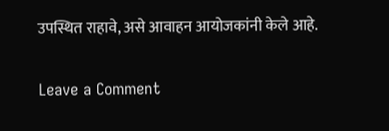उपस्थित राहावे, असे आवाहन आयोजकांनी केले आहे.

Leave a Comment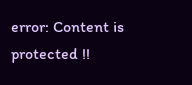error: Content is protected !!